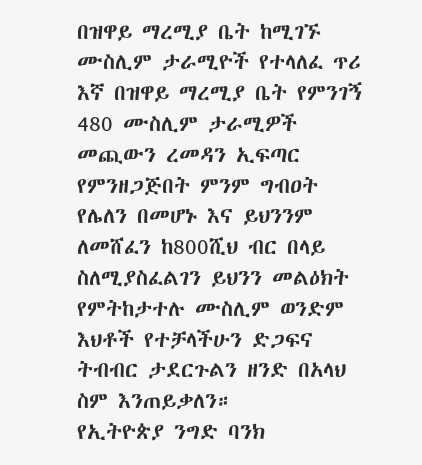በዝዋይ ማረሚያ ቤት ከሚገኙ ሙስሊም ታራሚዮች የተላለፈ ጥሪ
እኛ በዝዋይ ማረሚያ ቤት የምንገኝ 480 ሙስሊም ታራሚዎች መጪውን ረመዳን ኢፍጣር የምንዘጋጅበት ምንም ግብዐት የሌለን በመሆኑ እና ይህንንም ለመሸፈን ከ800ሺህ ብር በላይ ስለሚያስፈልገን ይህንን መልዕክት የምትከታተሉ ሙስሊም ወንድም እህቶች የተቻላችሁን ድጋፍና ትብብር ታደርጉልን ዘንድ በአላህ ስም እንጠይቃለን።
የኢትዮጵያ ንግድ ባንክ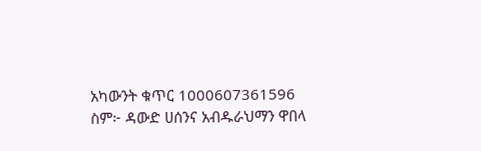አካውንት ቁጥር 1000607361596
ስም፦ ዳውድ ሀሰንና አብዱራህማን ዋበላ